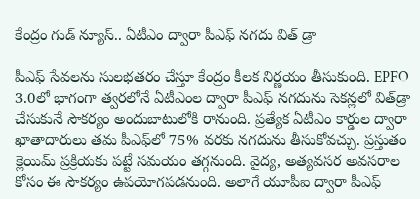కేంద్రం గుడ్‌ న్యూస్.. ఏటీఎం ద్వారా పీఎఫ్ నగదు విత్ డ్రా

పీఎఫ్ సేవలను సులభతరం చేస్తూ కేంద్రం కీలక నిర్ణయం తీసుకుంది. EPFO 3.0లో భాగంగా త్వరలోనే ఏటీఎంల ద్వారా పీఎఫ్ నగదును సెకన్లలో విత్‌డ్రా చేసుకునే సౌకర్యం అందుబాటులోకి రానుంది. ప్రత్యేక ఏటీఎం కార్డుల ద్వారా ఖాతాదారులు తమ పీఎఫ్‌లో 75% వరకు నగదును తీసుకోవచ్చు. ప్రస్తుతం క్లెయిమ్ ప్రక్రియకు పట్టే సమయం తగ్గనుంది. వైద్య, అత్యవసర అవసరాల కోసం ఈ సౌకర్యం ఉపయోగపడనుంది. అలాగే యూపీఐ ద్వారా పీఎఫ్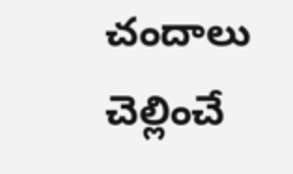చందాలు చెల్లించే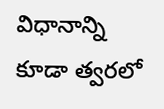విధానాన్ని కూడా త్వరలో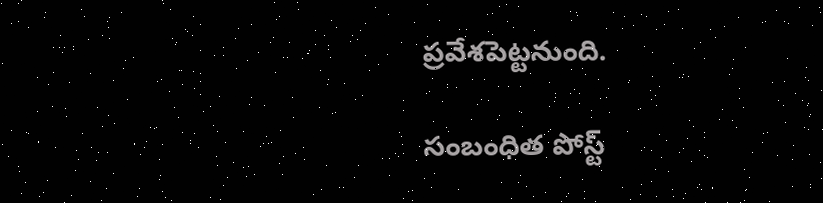ప్రవేశపెట్టనుంది.

సంబంధిత పోస్ట్